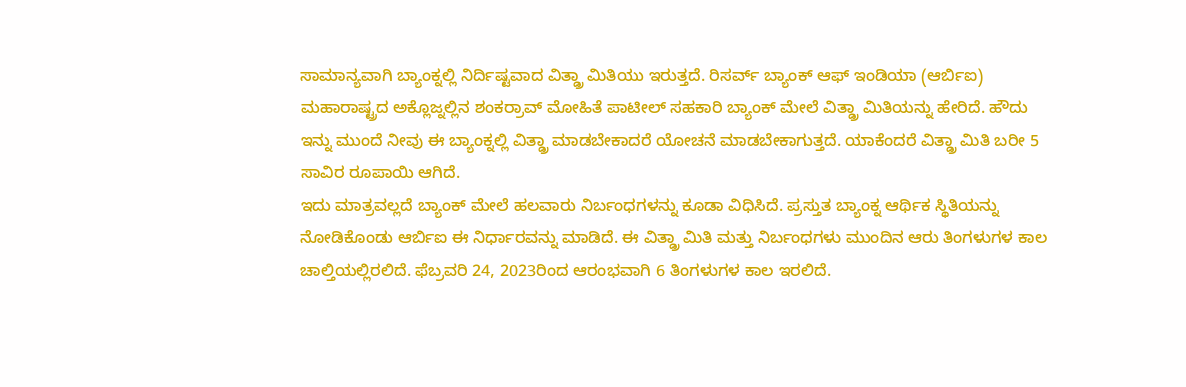ಸಾಮಾನ್ಯವಾಗಿ ಬ್ಯಾಂಕ್ನಲ್ಲಿ ನಿರ್ದಿಷ್ಟವಾದ ವಿತ್ಡ್ರಾ ಮಿತಿಯು ಇರುತ್ತದೆ. ರಿಸರ್ವ್ ಬ್ಯಾಂಕ್ ಆಫ್ ಇಂಡಿಯಾ (ಆರ್ಬಿಐ) ಮಹಾರಾಷ್ಟ್ರದ ಅಕ್ಲೊಜ್ನಲ್ಲಿನ ಶಂಕರ್ರಾವ್ ಮೋಹಿತೆ ಪಾಟೀಲ್ ಸಹಕಾರಿ ಬ್ಯಾಂಕ್ ಮೇಲೆ ವಿತ್ಡ್ರಾ ಮಿತಿಯನ್ನು ಹೇರಿದೆ. ಹೌದು ಇನ್ನು ಮುಂದೆ ನೀವು ಈ ಬ್ಯಾಂಕ್ನಲ್ಲಿ ವಿತ್ಡ್ರಾ ಮಾಡಬೇಕಾದರೆ ಯೋಚನೆ ಮಾಡಬೇಕಾಗುತ್ತದೆ. ಯಾಕೆಂದರೆ ವಿತ್ಡ್ರಾ ಮಿತಿ ಬರೀ 5 ಸಾವಿರ ರೂಪಾಯಿ ಆಗಿದೆ.
ಇದು ಮಾತ್ರವಲ್ಲದೆ ಬ್ಯಾಂಕ್ ಮೇಲೆ ಹಲವಾರು ನಿರ್ಬಂಧಗಳನ್ನು ಕೂಡಾ ವಿಧಿಸಿದೆ. ಪ್ರಸ್ತುತ ಬ್ಯಾಂಕ್ನ ಆರ್ಥಿಕ ಸ್ಥಿತಿಯನ್ನು ನೋಡಿಕೊಂಡು ಆರ್ಬಿಐ ಈ ನಿರ್ಧಾರವನ್ನು ಮಾಡಿದೆ. ಈ ವಿತ್ಡ್ರಾ ಮಿತಿ ಮತ್ತು ನಿರ್ಬಂಧಗಳು ಮುಂದಿನ ಆರು ತಿಂಗಳುಗಳ ಕಾಲ ಚಾಲ್ತಿಯಲ್ಲಿರಲಿದೆ. ಫೆಬ್ರವರಿ 24, 2023ರಿಂದ ಆರಂಭವಾಗಿ 6 ತಿಂಗಳುಗಳ ಕಾಲ ಇರಲಿದೆ.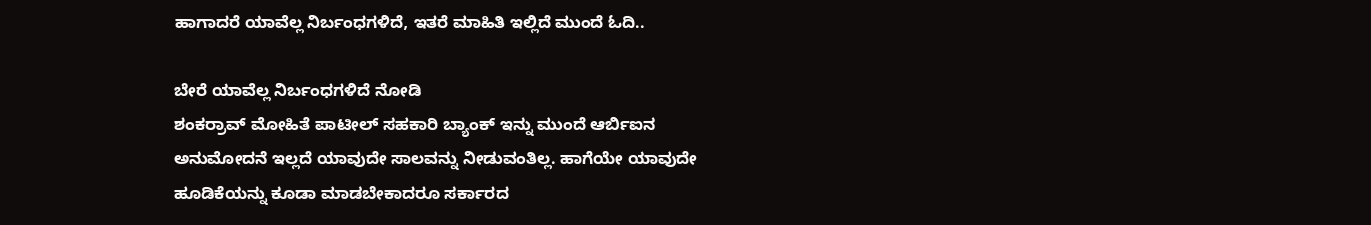ಹಾಗಾದರೆ ಯಾವೆಲ್ಲ ನಿರ್ಬಂಧಗಳಿದೆ, ಇತರೆ ಮಾಹಿತಿ ಇಲ್ಲಿದೆ ಮುಂದೆ ಓದಿ..

ಬೇರೆ ಯಾವೆಲ್ಲ ನಿರ್ಬಂಧಗಳಿದೆ ನೋಡಿ
ಶಂಕರ್ರಾವ್ ಮೋಹಿತೆ ಪಾಟೀಲ್ ಸಹಕಾರಿ ಬ್ಯಾಂಕ್ ಇನ್ನು ಮುಂದೆ ಆರ್ಬಿಐನ ಅನುಮೋದನೆ ಇಲ್ಲದೆ ಯಾವುದೇ ಸಾಲವನ್ನು ನೀಡುವಂತಿಲ್ಲ. ಹಾಗೆಯೇ ಯಾವುದೇ ಹೂಡಿಕೆಯನ್ನು ಕೂಡಾ ಮಾಡಬೇಕಾದರೂ ಸರ್ಕಾರದ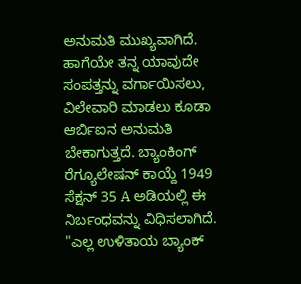ಅನುಮತಿ ಮುಖ್ಯವಾಗಿದೆ. ಹಾಗೆಯೇ ತನ್ನ ಯಾವುದೇ ಸಂಪತ್ತನ್ನು ವರ್ಗಾಯಿಸಲು, ವಿಲೇವಾರಿ ಮಾಡಲು ಕೂಡಾ ಆರ್ಬಿಐನ ಅನುಮತಿ ಬೇಕಾಗುತ್ತದೆ. ಬ್ಯಾಂಕಿಂಗ್ ರೆಗ್ಯೂಲೇಷನ್ ಕಾಯ್ದೆ 1949 ಸೆಕ್ಷನ್ 35 A ಅಡಿಯಲ್ಲಿ ಈ ನಿರ್ಬಂಧವನ್ನು ವಿಧಿಸಲಾಗಿದೆ.
"ಎಲ್ಲ ಉಳಿತಾಯ ಬ್ಯಾಂಕ್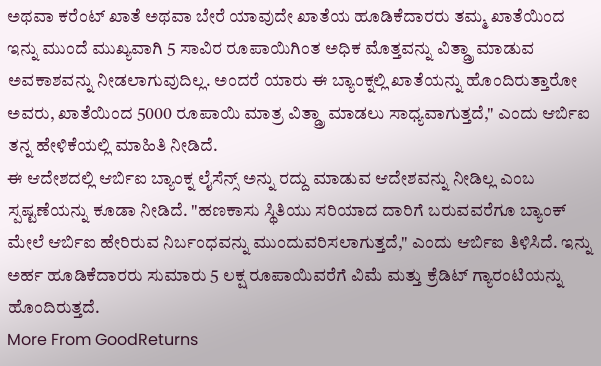ಅಥವಾ ಕರೆಂಟ್ ಖಾತೆ ಅಥವಾ ಬೇರೆ ಯಾವುದೇ ಖಾತೆಯ ಹೂಡಿಕೆದಾರರು ತಮ್ಮ ಖಾತೆಯಿಂದ ಇನ್ನು ಮುಂದೆ ಮುಖ್ಯವಾಗಿ 5 ಸಾವಿರ ರೂಪಾಯಿಗಿಂತ ಅಧಿಕ ಮೊತ್ತವನ್ನು ವಿತ್ಡ್ರಾ ಮಾಡುವ ಅವಕಾಶವನ್ನು ನೀಡಲಾಗುವುದಿಲ್ಲ. ಅಂದರೆ ಯಾರು ಈ ಬ್ಯಾಂಕ್ನಲ್ಲಿ ಖಾತೆಯನ್ನು ಹೊಂದಿರುತ್ತಾರೋ ಅವರು, ಖಾತೆಯಿಂದ 5000 ರೂಪಾಯಿ ಮಾತ್ರ ವಿತ್ಡ್ರಾ ಮಾಡಲು ಸಾಧ್ಯವಾಗುತ್ತದೆ," ಎಂದು ಆರ್ಬಿಐ ತನ್ನ ಹೇಳಿಕೆಯಲ್ಲಿ ಮಾಹಿತಿ ನೀಡಿದೆ.
ಈ ಆದೇಶದಲ್ಲಿ ಆರ್ಬಿಐ ಬ್ಯಾಂಕ್ನ ಲೈಸೆನ್ಸ್ ಅನ್ನು ರದ್ದು ಮಾಡುವ ಆದೇಶವನ್ನು ನೀಡಿಲ್ಲ ಎಂಬ ಸ್ಪಷ್ಟಣೆಯನ್ನು ಕೂಡಾ ನೀಡಿದೆ. "ಹಣಕಾಸು ಸ್ಥಿತಿಯು ಸರಿಯಾದ ದಾರಿಗೆ ಬರುವವರೆಗೂ ಬ್ಯಾಂಕ್ ಮೇಲೆ ಆರ್ಬಿಐ ಹೇರಿರುವ ನಿರ್ಬಂಧವನ್ನು ಮುಂದುವರಿಸಲಾಗುತ್ತದೆ," ಎಂದು ಆರ್ಬಿಐ ತಿಳಿಸಿದೆ. ಇನ್ನು ಅರ್ಹ ಹೂಡಿಕೆದಾರರು ಸುಮಾರು 5 ಲಕ್ಷ ರೂಪಾಯಿವರೆಗೆ ವಿಮೆ ಮತ್ತು ಕ್ರೆಡಿಟ್ ಗ್ಯಾರಂಟಿಯನ್ನು ಹೊಂದಿರುತ್ತದೆ.
More From GoodReturns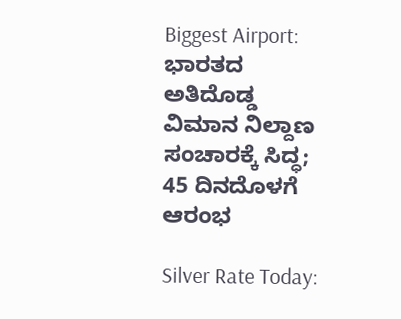Biggest Airport: ಭಾರತದ ಅತಿದೊಡ್ಡ ವಿಮಾನ ನಿಲ್ದಾಣ ಸಂಚಾರಕ್ಕೆ ಸಿದ್ಧ; 45 ದಿನದೊಳಗೆ ಆರಂಭ

Silver Rate Today: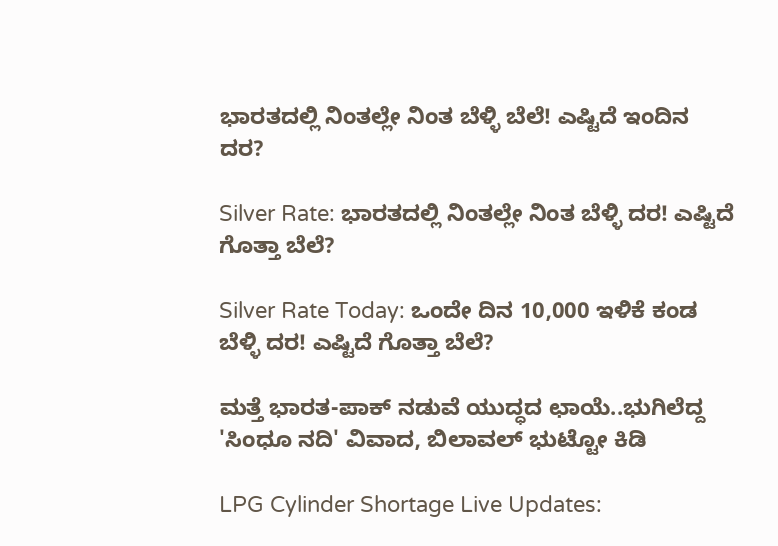ಭಾರತದಲ್ಲಿ ನಿಂತಲ್ಲೇ ನಿಂತ ಬೆಳ್ಳಿ ಬೆಲೆ! ಎಷ್ಟಿದೆ ಇಂದಿನ ದರ?

Silver Rate: ಭಾರತದಲ್ಲಿ ನಿಂತಲ್ಲೇ ನಿಂತ ಬೆಳ್ಳಿ ದರ! ಎಷ್ಟಿದೆ ಗೊತ್ತಾ ಬೆಲೆ?

Silver Rate Today: ಒಂದೇ ದಿನ 10,000 ಇಳಿಕೆ ಕಂಡ ಬೆಳ್ಳಿ ದರ! ಎಷ್ಟಿದೆ ಗೊತ್ತಾ ಬೆಲೆ?

ಮತ್ತೆ ಭಾರತ-ಪಾಕ್ ನಡುವೆ ಯುದ್ಧದ ಛಾಯೆ..ಭುಗಿಲೆದ್ದ 'ಸಿಂಧೂ ನದಿ' ವಿವಾದ, ಬಿಲಾವಲ್ ಭುಟ್ಟೋ ಕಿಡಿ

LPG Cylinder Shortage Live Updates: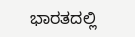ಭಾರತದಲ್ಲಿ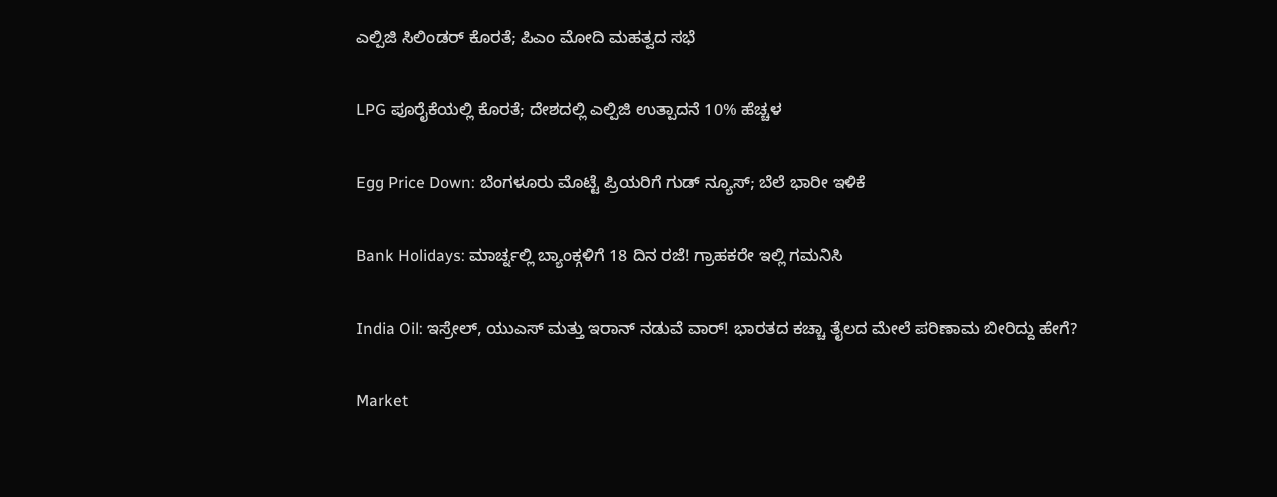ಎಲ್ಪಿಜಿ ಸಿಲಿಂಡರ್ ಕೊರತೆ; ಪಿಎಂ ಮೋದಿ ಮಹತ್ವದ ಸಭೆ

LPG ಪೂರೈಕೆಯಲ್ಲಿ ಕೊರತೆ; ದೇಶದಲ್ಲಿ ಎಲ್ಪಿಜಿ ಉತ್ಪಾದನೆ 10% ಹೆಚ್ಚಳ

Egg Price Down: ಬೆಂಗಳೂರು ಮೊಟ್ಟೆ ಪ್ರಿಯರಿಗೆ ಗುಡ್ ನ್ಯೂಸ್; ಬೆಲೆ ಭಾರೀ ಇಳಿಕೆ

Bank Holidays: ಮಾರ್ಚ್ನಲ್ಲಿ ಬ್ಯಾಂಕ್ಗಳಿಗೆ 18 ದಿನ ರಜೆ! ಗ್ರಾಹಕರೇ ಇಲ್ಲಿ ಗಮನಿಸಿ

India Oil: ಇಸ್ರೇಲ್, ಯುಎಸ್ ಮತ್ತು ಇರಾನ್ ನಡುವೆ ವಾರ್! ಭಾರತದ ಕಚ್ಚಾ ತೈಲದ ಮೇಲೆ ಪರಿಣಾಮ ಬೀರಿದ್ದು ಹೇಗೆ?

Market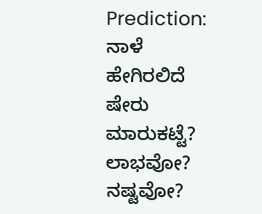Prediction: ನಾಳೆ ಹೇಗಿರಲಿದೆ ಷೇರು ಮಾರುಕಟ್ಟೆ? ಲಾಭವೋ? ನಷ್ಟವೋ?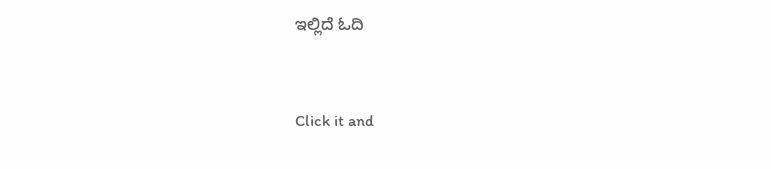ಇಲ್ಲಿದೆ ಓದಿ



Click it and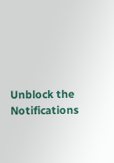Unblock the Notifications